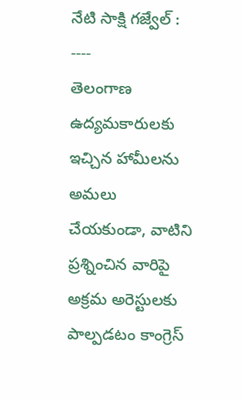నేటి సాక్షి గజ్వేల్ : ----
తెలంగాణ ఉద్యమకారులకు ఇచ్చిన హామీలను అమలు చేయకుండా, వాటిని ప్రశ్నించిన వారిపై అక్రమ అరెస్టులకు పాల్పడటం కాంగ్రెస్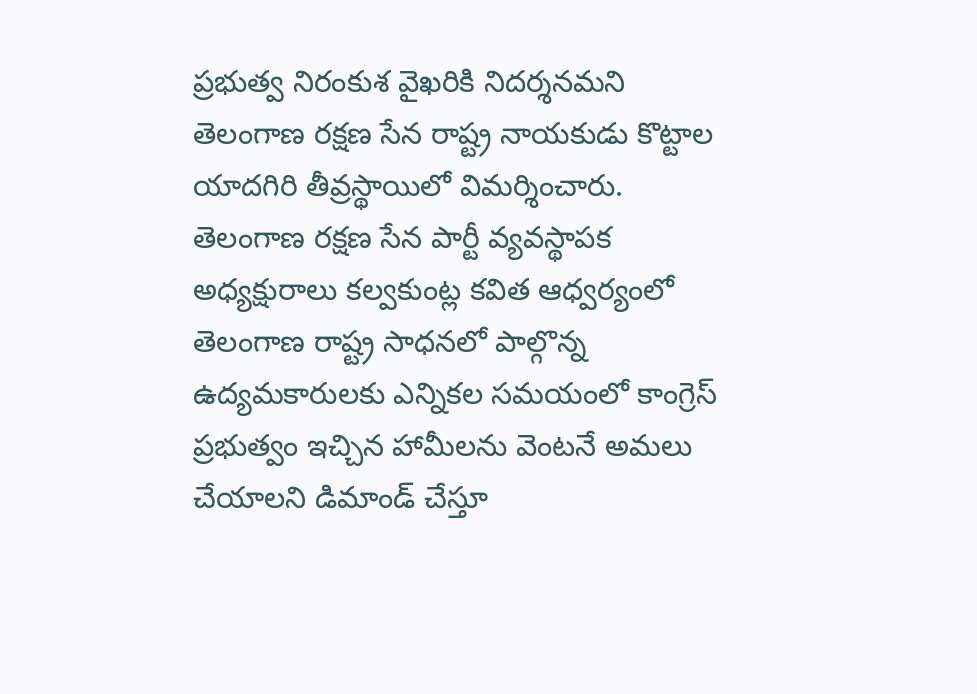ప్రభుత్వ నిరంకుశ వైఖరికి నిదర్శనమని తెలంగాణ రక్షణ సేన రాష్ట్ర నాయకుడు కొట్టాల యాదగిరి తీవ్రస్థాయిలో విమర్శించారు.
తెలంగాణ రక్షణ సేన పార్టీ వ్యవస్థాపక అధ్యక్షురాలు కల్వకుంట్ల కవిత ఆధ్వర్యంలో తెలంగాణ రాష్ట్ర సాధనలో పాల్గొన్న ఉద్యమకారులకు ఎన్నికల సమయంలో కాంగ్రెస్ ప్రభుత్వం ఇచ్చిన హామీలను వెంటనే అమలు చేయాలని డిమాండ్ చేస్తూ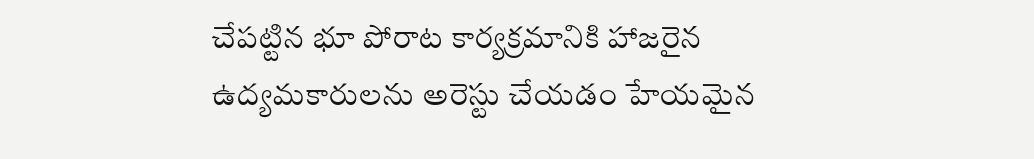చేపట్టిన భూ పోరాట కార్యక్రమానికి హాజరైన ఉద్యమకారులను అరెస్టు చేయడం హేయమైన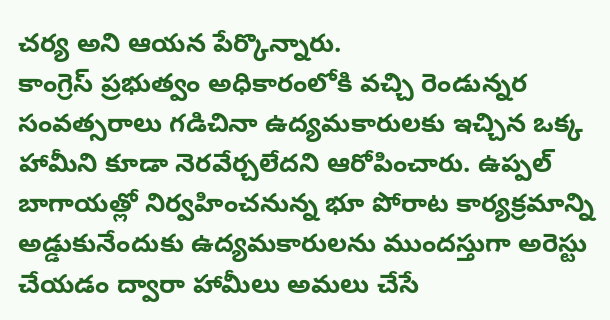చర్య అని ఆయన పేర్కొన్నారు.
కాంగ్రెస్ ప్రభుత్వం అధికారంలోకి వచ్చి రెండున్నర సంవత్సరాలు గడిచినా ఉద్యమకారులకు ఇచ్చిన ఒక్క హామీని కూడా నెరవేర్చలేదని ఆరోపించారు. ఉప్పల్ బాగాయత్లో నిర్వహించనున్న భూ పోరాట కార్యక్రమాన్ని అడ్డుకునేందుకు ఉద్యమకారులను ముందస్తుగా అరెస్టు చేయడం ద్వారా హామీలు అమలు చేసే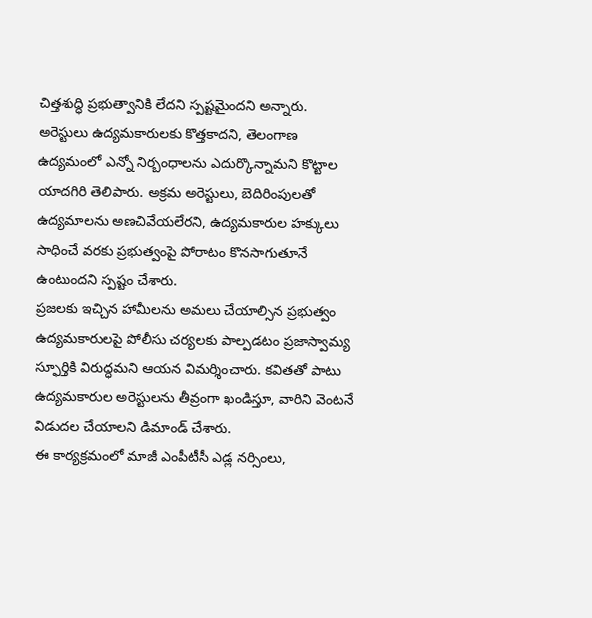చిత్తశుద్ధి ప్రభుత్వానికి లేదని స్పష్టమైందని అన్నారు.
అరెస్టులు ఉద్యమకారులకు కొత్తకాదని, తెలంగాణ ఉద్యమంలో ఎన్నో నిర్బంధాలను ఎదుర్కొన్నామని కొట్టాల యాదగిరి తెలిపారు. అక్రమ అరెస్టులు, బెదిరింపులతో ఉద్యమాలను అణచివేయలేరని, ఉద్యమకారుల హక్కులు సాధించే వరకు ప్రభుత్వంపై పోరాటం కొనసాగుతూనే ఉంటుందని స్పష్టం చేశారు.
ప్రజలకు ఇచ్చిన హామీలను అమలు చేయాల్సిన ప్రభుత్వం ఉద్యమకారులపై పోలీసు చర్యలకు పాల్పడటం ప్రజాస్వామ్య స్ఫూర్తికి విరుద్ధమని ఆయన విమర్శించారు. కవితతో పాటు ఉద్యమకారుల అరెస్టులను తీవ్రంగా ఖండిస్తూ, వారిని వెంటనే విడుదల చేయాలని డిమాండ్ చేశారు.
ఈ కార్యక్రమంలో మాజీ ఎంపీటీసీ ఎడ్ల నర్సింలు,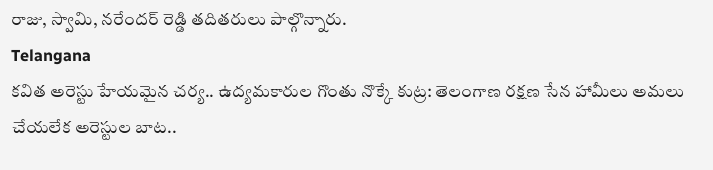రాజు, స్వామి, నరేందర్ రెడ్డి తదితరులు పాల్గొన్నారు.
Telangana
కవిత అరెస్టు హేయమైన చర్య.. ఉద్యమకారుల గొంతు నొక్కే కుట్ర: తెలంగాణ రక్షణ సేన హామీలు అమలు చేయలేక అరెస్టుల బాట..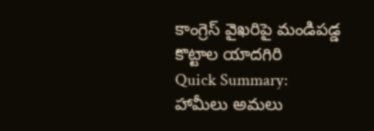కాంగ్రెస్ వైఖరిపై మండిపడ్డ కొట్టాల యాదగిరి
Quick Summary:
హామీలు అమలు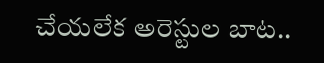చేయలేక అరెస్టుల బాట..